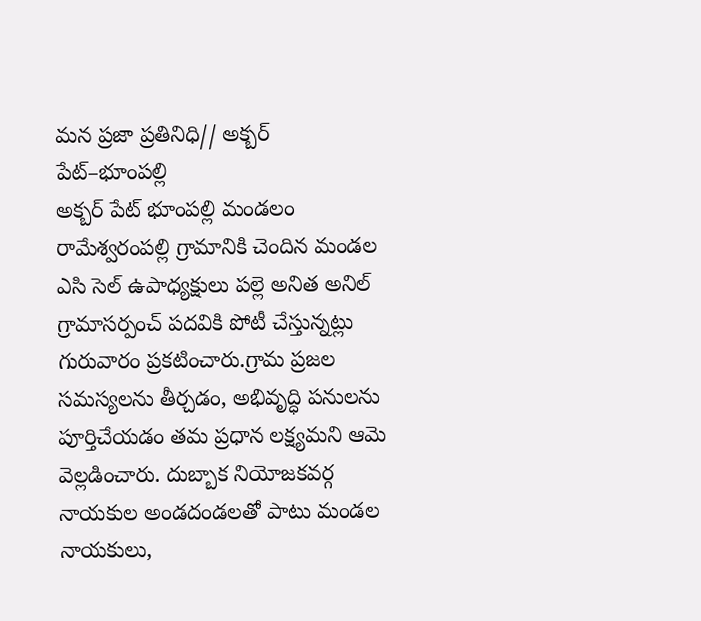మన ప్రజా ప్రతినిధి// అక్బర్ పేట్–భూంపల్లి
అక్బర్ పేట్ భూంపల్లి మండలం రామేశ్వరంపల్లి గ్రామానికి చెందిన మండల ఎసి సెల్ ఉపాధ్యక్షులు పల్లె అనిత అనిల్ గ్రామాసర్పంచ్ పదవికి పోటీ చేస్తున్నట్లు గురువారం ప్రకటించారు.గ్రామ ప్రజల సమస్యలను తీర్చడం, అభివృద్ధి పనులను పూర్తిచేయడం తమ ప్రధాన లక్ష్యమని ఆమె వెల్లడించారు. దుబ్బాక నియోజకవర్గ నాయకుల అండదండలతో పాటు మండల నాయకులు,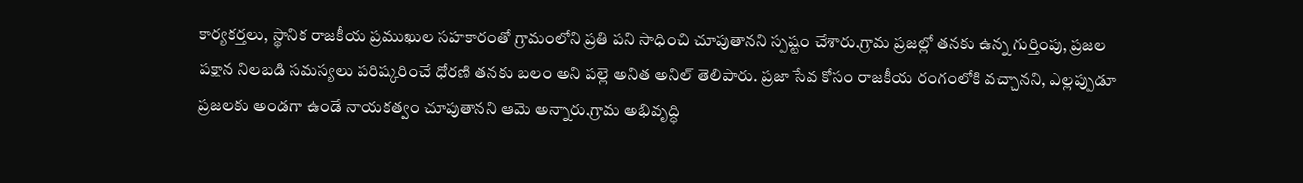కార్యకర్తలు, స్థానిక రాజకీయ ప్రముఖుల సహకారంతో గ్రామంలోని ప్రతి పని సాధించి చూపుతానని స్పష్టం చేశారు.గ్రామ ప్రజల్లో తనకు ఉన్న గుర్తింపు, ప్రజల పక్షాన నిలబడి సమస్యలు పరిష్కరించే ధోరణి తనకు బలం అని పల్లె అనిత అనిల్ తెలిపారు. ప్రజా సేవ కోసం రాజకీయ రంగంలోకి వచ్చానని, ఎల్లప్పుడూ ప్రజలకు అండగా ఉండే నాయకత్వం చూపుతానని ఆమె అన్నారు.గ్రామ అభివృద్ధి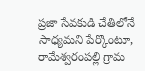ప్రజా సేవకుడి చేతిలోనే సాధ్యమని పేర్కొంటూ, రామేశ్వరంపల్లి గ్రామ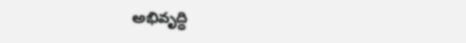అభివృద్ధి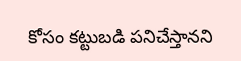కోసం కట్టుబడి పనిచేస్తానని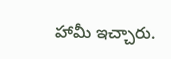హామీ ఇచ్చారు.